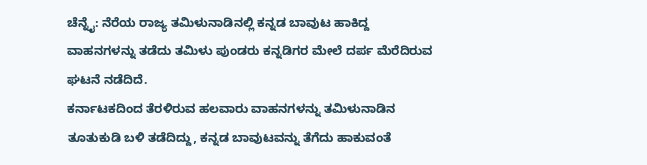ಚೆನ್ನೈ: ನೆರೆಯ ರಾಜ್ಯ ತಮಿಳುನಾಡಿನಲ್ಲಿ ಕನ್ನಡ ಬಾವುಟ ಹಾಕಿದ್ದ ವಾಹನಗಳನ್ನು ತಡೆದು ತಮಿಳು ಪುಂಡರು ಕನ್ನಡಿಗರ ಮೇಲೆ ದರ್ಪ ಮೆರೆದಿರುವ ಘಟನೆ ನಡೆದಿದೆ.
ಕರ್ನಾಟಕದಿಂದ ತೆರಳಿರುವ ಹಲವಾರು ವಾಹನಗಳನ್ನು ತಮಿಳುನಾಡಿನ ತೂತುಕುಡಿ ಬಳಿ ತಡೆದಿದ್ದು, ಕನ್ನಡ ಬಾವುಟವನ್ನು ತೆಗೆದು ಹಾಕುವಂತೆ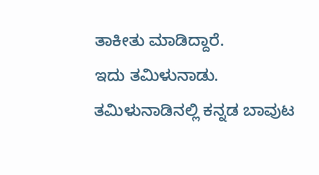ತಾಕೀತು ಮಾಡಿದ್ದಾರೆ.
ಇದು ತಮಿಳುನಾಡು. ತಮಿಳುನಾಡಿನಲ್ಲಿ ಕನ್ನಡ ಬಾವುಟ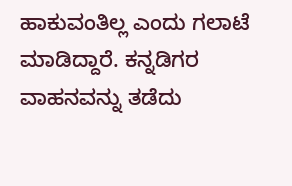ಹಾಕುವಂತಿಲ್ಲ ಎಂದು ಗಲಾಟೆ ಮಾಡಿದ್ದಾರೆ. ಕನ್ನಡಿಗರ ವಾಹನವನ್ನು ತಡೆದು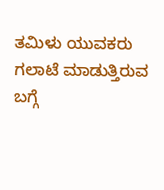ತಮಿಳು ಯುವಕರು ಗಲಾಟೆ ಮಾಡುತ್ತಿರುವ ಬಗ್ಗೆ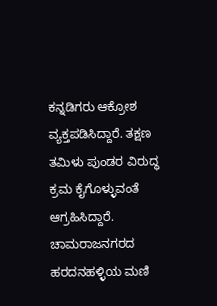ಕನ್ನಡಿಗರು ಆಕ್ರೋಶ ವ್ಯಕ್ತಪಡಿಸಿದ್ದಾರೆ. ತಕ್ಷಣ ತಮಿಳು ಪುಂಡರ ವಿರುದ್ಧ ಕ್ರಮ ಕೈಗೊಳ್ಳುವಂತೆ ಆಗ್ರಹಿಸಿದ್ದಾರೆ.
ಚಾಮರಾಜನಗರದ ಹರದನಹಳ್ಳಿಯ ಮಣಿ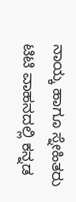ನಾಯ್ಕ ಹಾಗೂ ಸ್ನೇಹಿತರು ಟಿಟಿ ವಾಹನದಲ್ಲಿ ಕನ್ನಡ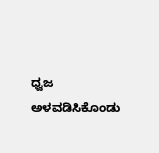ಧ್ವಜ ಅಳವಡಿಸಿಕೊಂಡು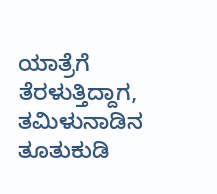ಯಾತ್ರೆಗೆ ತೆರಳುತ್ತಿದ್ದಾಗ, ತಮಿಳುನಾಡಿನ ತೂತುಕುಡಿ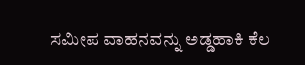ಸಮೀಪ ವಾಹನವನ್ನು ಅಡ್ಡಹಾಕಿ ಕೆಲ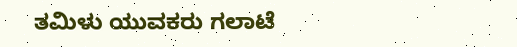ತಮಿಳು ಯುವಕರು ಗಲಾಟೆ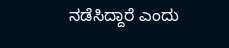ನಡೆಸಿದ್ದಾರೆ ಎಂದು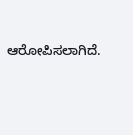ಆರೋಪಿಸಲಾಗಿದೆ.